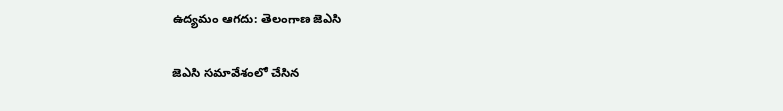ఉద్యమం ఆగదు: తెలంగాణ జెఎసి

జెఎసి సమావేశంలో చేసిన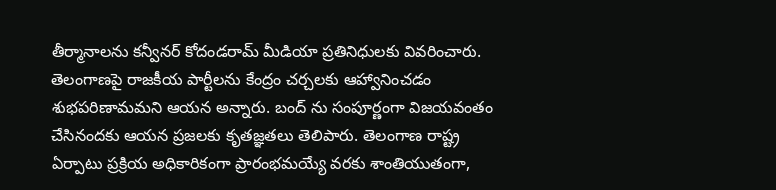తీర్మానాలను కన్వీనర్ కోదండరామ్ మీడియా ప్రతినిధులకు వివరించారు. తెలంగాణపై రాజకీయ పార్టీలను కేంద్రం చర్చలకు ఆహ్వానించడం శుభపరిణామమని ఆయన అన్నారు. బంద్ ను సంపూర్ణంగా విజయవంతం చేసినందకు ఆయన ప్రజలకు కృతజ్ఞతలు తెలిపారు. తెలంగాణ రాష్ట్ర ఏర్పాటు ప్రక్రియ అధికారికంగా ప్రారంభమయ్యే వరకు శాంతియుతంగా,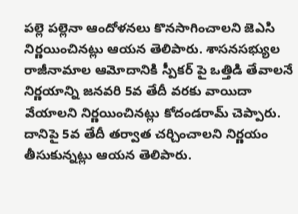పల్లె పల్లెనా ఆందోళనలు కొనసాగించాలని జెఎసి నిర్ణయించినట్లు ఆయన తెలిపారు. శాసనసభ్యుల రాజీనామాల ఆమోదానికి స్పీకర్ పై ఒత్తిడి తేవాలనే నిర్ణయాన్ని జనవరి 5వ తేదీ వరకు వాయిదా వేయాలని నిర్ణయించినట్లు కోదండరామ్ చెప్పారు. దానిపై 5వ తేదీ తర్వాత చర్చించాలని నిర్ణయం తీసుకున్నట్లు ఆయన తెలిపారు.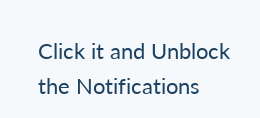Click it and Unblock the Notifications